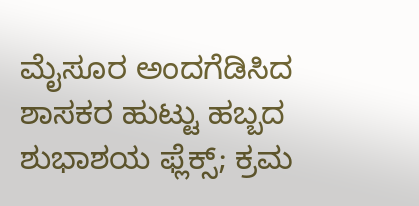ಮೈಸೂರ ಅಂದಗೆಡಿಸಿದ ಶಾಸಕರ ಹುಟ್ಟು ಹಬ್ಬದ ಶುಭಾಶಯ ಫ್ಲೆಕ್ಸ್; ಕ್ರಮ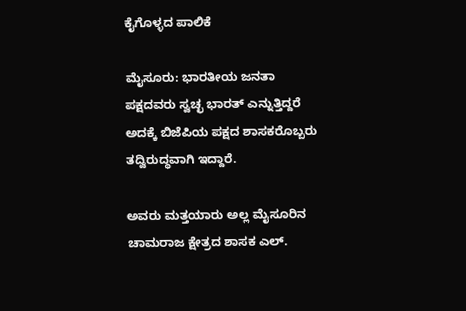ಕೈಗೊಳ್ಳದ ಪಾಲಿಕೆ

ಮೈಸೂರು: ಭಾರತೀಯ ಜನತಾ ಪಕ್ಷದವರು ಸ್ವಚ್ಛ ಭಾರತ್ ಎನ್ನುತ್ತಿದ್ದರೆ ಅದಕ್ಕೆ ಬಿಜೆಪಿಯ ಪಕ್ಷದ ಶಾಸಕರೊಬ್ಬರು ತದ್ವಿರುದ್ಧವಾಗಿ ಇದ್ದಾರೆ.

ಅವರು ಮತ್ತಯಾರು ಅಲ್ಲ ಮೈಸೂರಿನ ಚಾಮರಾಜ ಕ್ಷೇತ್ರದ ಶಾಸಕ ಎಲ್.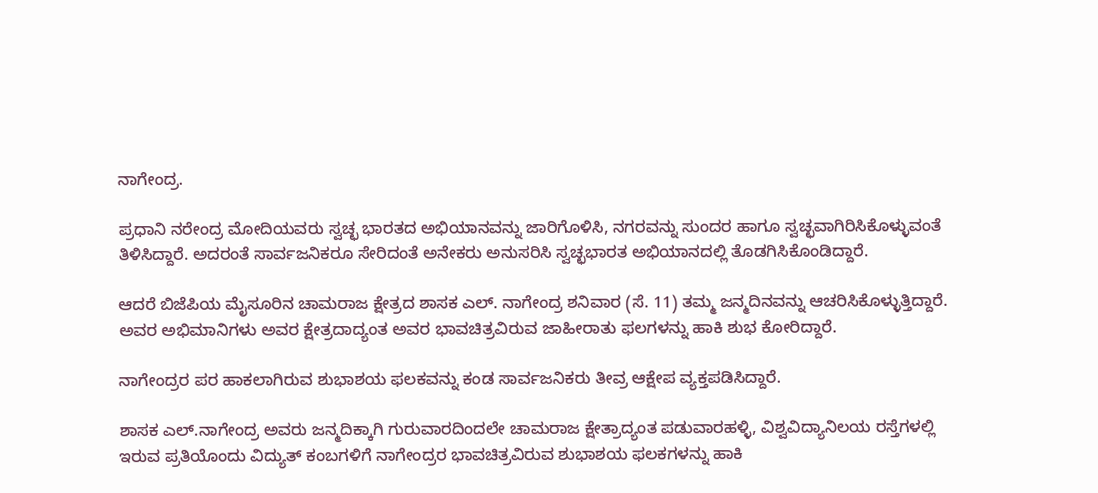ನಾಗೇಂದ್ರ.

ಪ್ರಧಾನಿ ನರೇಂದ್ರ ಮೋದಿಯವರು ಸ್ವಚ್ಛ ಭಾರತದ ಅಭಿಯಾನವನ್ನು ಜಾರಿಗೊಳಿಸಿ, ನಗರವನ್ನು ಸುಂದರ ಹಾಗೂ ಸ್ವಚ್ಛವಾಗಿರಿಸಿಕೊಳ್ಳುವಂತೆ ತಿಳಿಸಿದ್ದಾರೆ. ಅದರಂತೆ ಸಾರ್ವಜನಿಕರೂ ಸೇರಿದಂತೆ ಅನೇಕರು ಅನುಸರಿಸಿ ಸ್ವಚ್ಛಭಾರತ ಅಭಿಯಾನದಲ್ಲಿ ತೊಡಗಿಸಿಕೊಂಡಿದ್ದಾರೆ.

ಆದರೆ ಬಿಜೆಪಿಯ ಮೈಸೂರಿನ ಚಾಮರಾಜ ಕ್ಷೇತ್ರದ ಶಾಸಕ ಎಲ್. ನಾಗೇಂದ್ರ ಶನಿವಾರ (ಸೆ. 11) ತಮ್ಮ ಜನ್ಮದಿನವನ್ನು ಆಚರಿಸಿಕೊಳ್ಳುತ್ತಿದ್ದಾರೆ. ಅವರ ಅಭಿಮಾನಿಗಳು ಅವರ ಕ್ಷೇತ್ರದಾದ್ಯಂತ ಅವರ ಭಾವಚಿತ್ರವಿರುವ ಜಾಹೀರಾತು ಫಲಗಳನ್ನು ಹಾಕಿ ಶುಭ ಕೋರಿದ್ದಾರೆ.

ನಾಗೇಂದ್ರರ ಪರ ಹಾಕಲಾಗಿರುವ ಶುಭಾಶಯ ಫಲಕವನ್ನು ಕಂಡ ಸಾರ್ವಜನಿಕರು ತೀವ್ರ ಆಕ್ಷೇಪ ವ್ಯಕ್ತಪಡಿಸಿದ್ದಾರೆ.

ಶಾಸಕ ಎಲ್.ನಾಗೇಂದ್ರ ಅವರು ಜನ್ಮದಿಕ್ಕಾಗಿ ಗುರುವಾರದಿಂದಲೇ ಚಾಮರಾಜ ಕ್ಷೇತ್ರಾದ್ಯಂತ ಪಡುವಾರಹಳ್ಳಿ, ವಿಶ್ವವಿದ್ಯಾನಿಲಯ ರಸ್ತೆಗಳಲ್ಲಿ ಇರುವ ಪ್ರತಿಯೊಂದು ವಿದ್ಯುತ್ ಕಂಬಗಳಿಗೆ ನಾಗೇಂದ್ರರ ಭಾವಚಿತ್ರವಿರುವ ಶುಭಾಶಯ ಫಲಕಗಳನ್ನು ಹಾಕಿ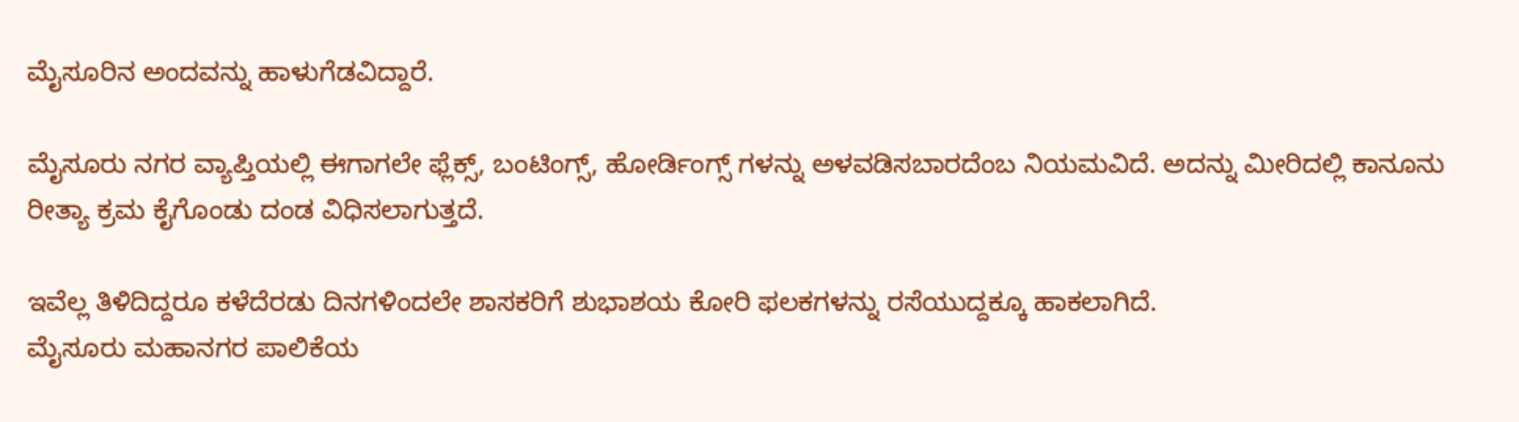ಮೈಸೂರಿನ ಅಂದವನ್ನು ಹಾಳುಗೆಡವಿದ್ದಾರೆ.

ಮೈಸೂರು ನಗರ ವ್ಯಾಪ್ತಿಯಲ್ಲಿ ಈಗಾಗಲೇ ಫ್ಲೆಕ್ಸ್, ಬಂಟಿಂಗ್ಸ್, ಹೋರ್ಡಿಂಗ್ಸ್ ಗಳನ್ನು ಅಳವಡಿಸಬಾರದೆಂಬ ನಿಯಮವಿದೆ. ಅದನ್ನು ಮೀರಿದಲ್ಲಿ ಕಾನೂನು ರೀತ್ಯಾ ಕ್ರಮ ಕೈಗೊಂಡು ದಂಡ ವಿಧಿಸಲಾಗುತ್ತದೆ.

ಇವೆಲ್ಲ ತಿಳಿದಿದ್ದರೂ ಕಳೆದೆರಡು ದಿನಗಳಿಂದಲೇ ಶಾಸಕರಿಗೆ ಶುಭಾಶಯ ಕೋರಿ ಫಲಕಗಳನ್ನು ರಸೆಯುದ್ದಕ್ಕೂ ಹಾಕಲಾಗಿದೆ.
ಮೈಸೂರು ಮಹಾನಗರ ಪಾಲಿಕೆಯ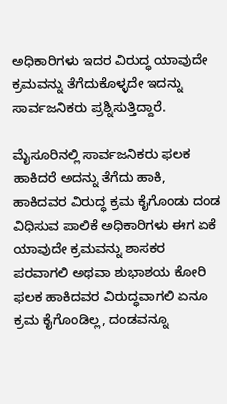ಅಧಿಕಾರಿಗಳು ಇದರ ವಿರುದ್ಧ ಯಾವುದೇ ಕ್ರಮವನ್ನು ತೆಗೆದುಕೊಳ್ಳದೇ ಇದನ್ನು ಸಾರ್ವಜನಿಕರು ಪ್ರಶ್ನಿಸುತ್ತಿದ್ದಾರೆ.

ಮೈಸೂರಿನಲ್ಲಿ ಸಾರ್ವಜನಿಕರು ಫಲಕ ಹಾಕಿದರೆ ಅದನ್ನು ತೆಗೆದು ಹಾಕಿ, ಹಾಕಿದವರ ವಿರುದ್ಧ ಕ್ರಮ ಕೈಗೊಂಡು ದಂಡ ವಿಧಿಸುವ ಪಾಲಿಕೆ ಅಧಿಕಾರಿಗಳು ಈಗ ಏಕೆ ಯಾವುದೇ ಕ್ರಮವನ್ನು ಶಾಸಕರ ಪರವಾಗಲಿ ಅಥವಾ ಶುಭಾಶಯ ಕೋರಿ ಫಲಕ ಹಾಕಿದವರ ವಿರುದ್ಧವಾಗಲಿ ಏನೂ ಕ್ರಮ ಕೈಗೊಂಡಿಲ್ಲ, ದಂಡವನ್ನೂ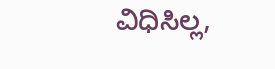ವಿಧಿಸಿಲ್ಲ,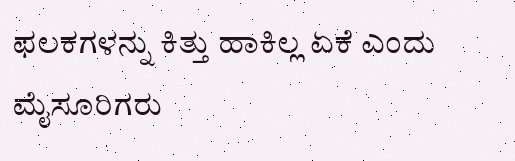ಫಲಕಗಳನ್ನು ಕಿತ್ತು ಹಾಕಿಲ್ಲ ಏಕೆ ಎಂದು ಮೈಸೂರಿಗರು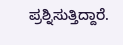ಪ್ರಶ್ನಿಸುತ್ತಿದ್ದಾರೆ.